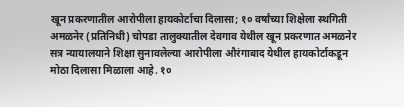खून प्रकरणातील आरोपीला हायकोर्टाचा दिलासा; १० वर्षांच्या शिक्षेला स्थगिती
अमळनेर (प्रतिनिधी) चोपडा तालुक्यातील देवगाव येथील खून प्रकरणात अमळनेर सत्र न्यायालयाने शिक्षा सुनावलेल्या आरोपीला औरंगाबाद येथील हायकोर्टाकडून मोठा दिलासा मिळाला आहे. १०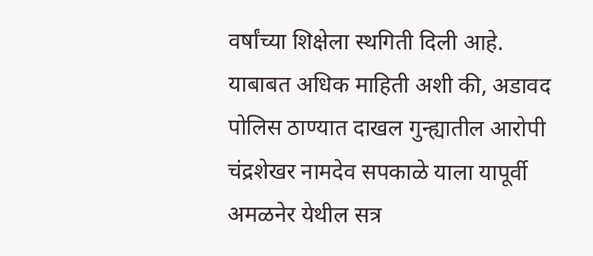वर्षांच्या शिक्षेला स्थगिती दिली आहे.
याबाबत अधिक माहिती अशी की, अडावद पोलिस ठाण्यात दाखल गुन्ह्यातील आरोपी चंद्रशेखर नामदेव सपकाळे याला यापूर्वी अमळनेर येथील सत्र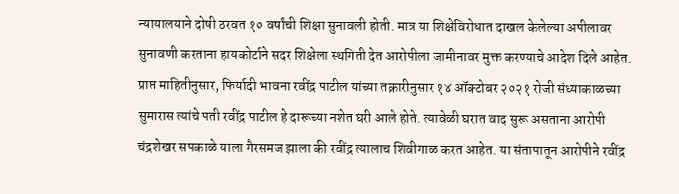न्यायालयाने दोषी ठरवत १० वर्षांची शिक्षा सुनावली होती. मात्र या शिक्षेविरोधात दाखल केलेल्या अपीलावर सुनावणी करताना हायकोर्टाने सदर शिक्षेला स्थगिती देत आरोपीला जामीनावर मुक्त करण्याचे आदेश दिले आहेत.
प्राप्त माहितीनुसार, फिर्यादी भावना रवींद्र पाटील यांच्या तक्रारीनुसार १४ ऑक्टोबर २०२१ रोजी संध्याकाळच्या सुमारास त्यांचे पती रवींद्र पाटील हे दारूच्या नशेत घरी आले होते. त्यावेळी घरात वाद सुरू असताना आरोपी चंद्रशेखर सपकाळे याला गैरसमज झाला की रवींद्र त्यालाच शिवीगाळ करत आहेत. या संतापातून आरोपीने रवींद्र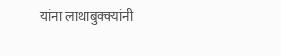यांना लाथाबुक्क्यांनी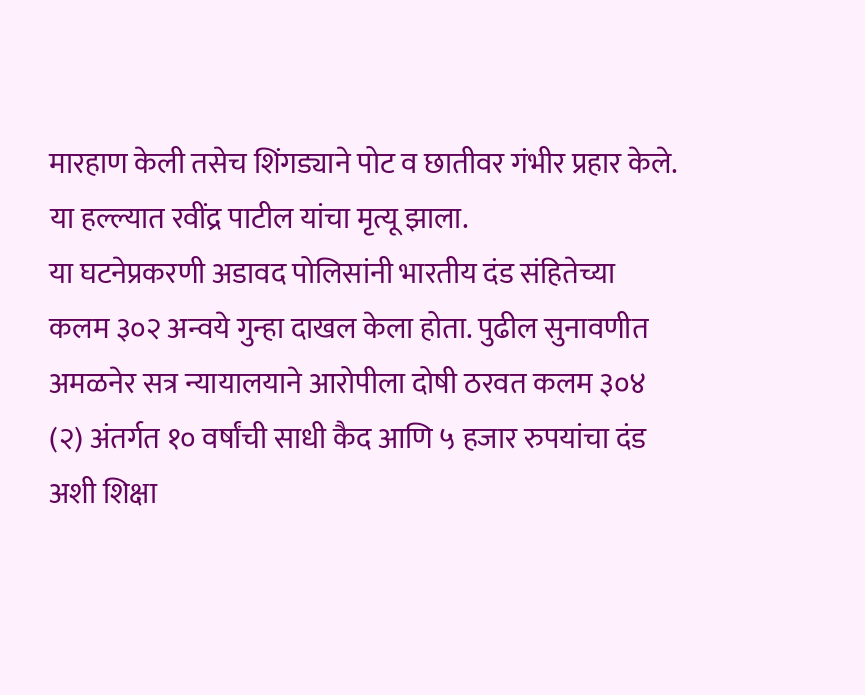मारहाण केली तसेच शिंगड्याने पोट व छातीवर गंभीर प्रहार केले. या हल्ल्यात रवींद्र पाटील यांचा मृत्यू झाला.
या घटनेप्रकरणी अडावद पोलिसांनी भारतीय दंड संहितेच्या कलम ३०२ अन्वये गुन्हा दाखल केला होता. पुढील सुनावणीत अमळनेर सत्र न्यायालयाने आरोपीला दोषी ठरवत कलम ३०४ (२) अंतर्गत १० वर्षांची साधी कैद आणि ५ हजार रुपयांचा दंड अशी शिक्षा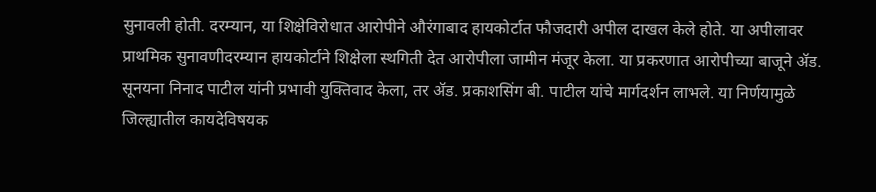सुनावली होती. दरम्यान, या शिक्षेविरोधात आरोपीने औरंगाबाद हायकोर्टात फौजदारी अपील दाखल केले होते. या अपीलावर प्राथमिक सुनावणीदरम्यान हायकोर्टाने शिक्षेला स्थगिती देत आरोपीला जामीन मंजूर केला. या प्रकरणात आरोपीच्या बाजूने ॲड. सूनयना निनाद पाटील यांनी प्रभावी युक्तिवाद केला, तर ॲड. प्रकाशसिंग बी. पाटील यांचे मार्गदर्शन लाभले. या निर्णयामुळे जिल्ह्यातील कायदेविषयक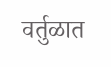वर्तुळात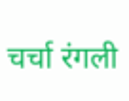चर्चा रंगली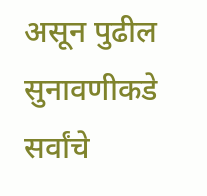असून पुढील सुनावणीकडे सर्वांचे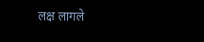लक्ष लागले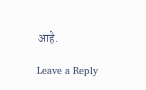आहे.

Leave a Reply